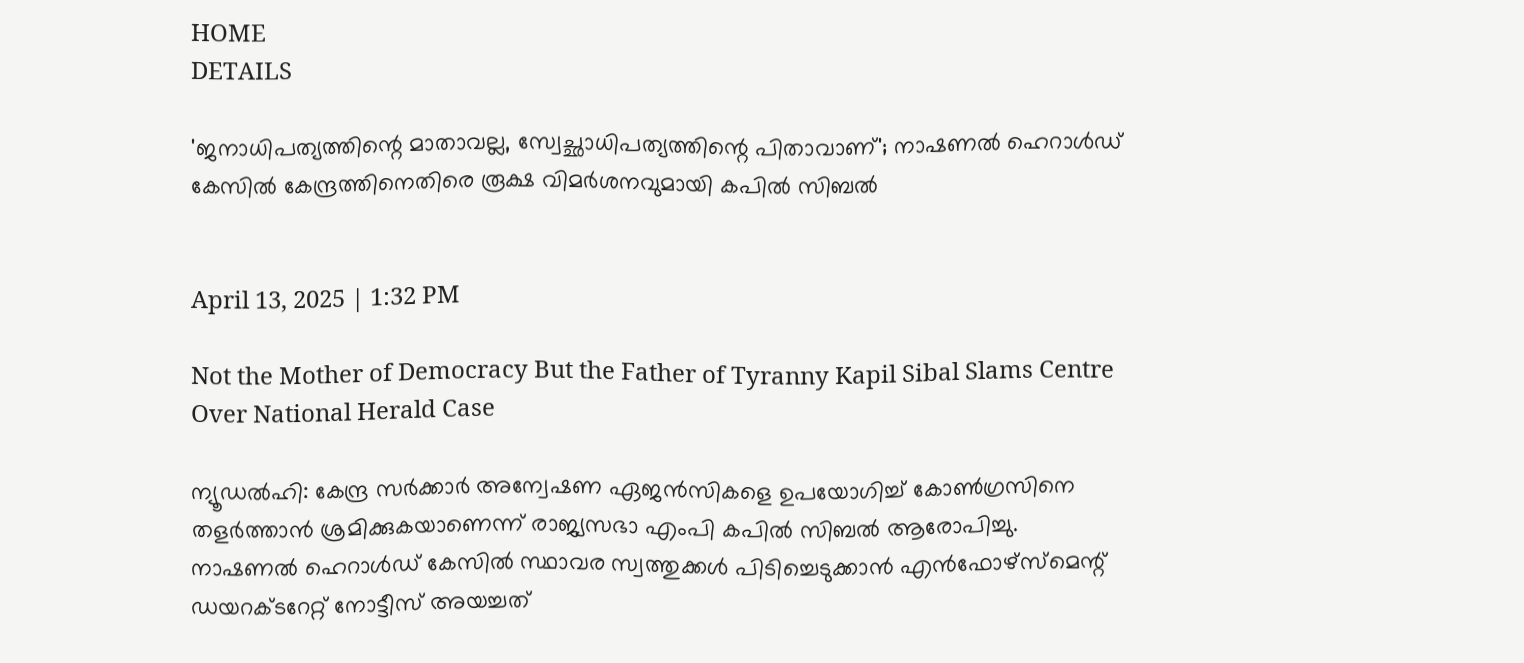HOME
DETAILS

'ജനാധിപത്യത്തിന്റെ മാതാവല്ല, സ്വേച്ഛാധിപത്യത്തിന്റെ പിതാവാണ്'; നാഷണല്‍ ഹെറാള്‍ഡ് കേസില്‍ കേന്ദ്രത്തിനെതിരെ രൂക്ഷ വിമര്‍ശനവുമായി കപില്‍ സിബല്‍


April 13, 2025 | 1:32 PM

Not the Mother of Democracy But the Father of Tyranny Kapil Sibal Slams Centre Over National Herald Case

ന്യൂഡല്‍ഹി: കേന്ദ്ര സര്‍ക്കാര്‍ അന്വേഷണ ഏജന്‍സികളെ ഉപയോഗിച്ച് കോണ്‍ഗ്രസിനെ തളര്‍ത്താന്‍ ശ്രമിക്കുകയാണെന്ന് രാജ്യസഭാ എംപി കപില്‍ സിബല്‍ ആരോപിച്ചു. നാഷണല്‍ ഹെറാള്‍ഡ് കേസില്‍ സ്ഥാവര സ്വത്തുക്കള്‍ പിടിച്ചെടുക്കാന്‍ എന്‍ഫോഴ്സ്മെന്റ് ഡയറക്ടറേറ്റ് നോട്ടീസ് അയച്ചത്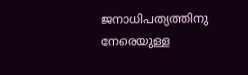ജനാധിപത്യത്തിനു നേരെയുള്ള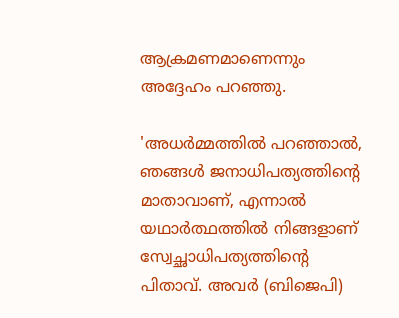ആക്രമണമാണെന്നും അദ്ദേഹം പറഞ്ഞു.

'അധര്‍മ്മത്തില്‍ പറഞ്ഞാല്‍, ഞങ്ങള്‍ ജനാധിപത്യത്തിന്റെ മാതാവാണ്, എന്നാല്‍ യഥാര്‍ത്ഥത്തില്‍ നിങ്ങളാണ് സ്വേച്ഛാധിപത്യത്തിന്റെ പിതാവ്. അവര്‍ (ബിജെപി)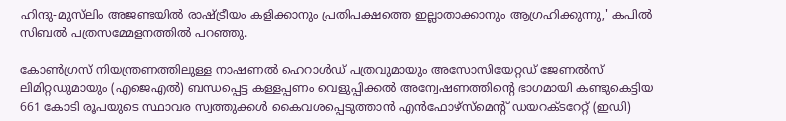ഹിന്ദു-മുസ്‌ലിം അജണ്ടയില്‍ രാഷ്ട്രീയം കളിക്കാനും പ്രതിപക്ഷത്തെ ഇല്ലാതാക്കാനും ആഗ്രഹിക്കുന്നു,' കപില്‍ സിബല്‍ പത്രസമ്മേളനത്തില്‍ പറഞ്ഞു.

കോണ്‍ഗ്രസ് നിയന്ത്രണത്തിലുള്ള നാഷണല്‍ ഹെറാള്‍ഡ് പത്രവുമായും അസോസിയേറ്റഡ് ജേണല്‍സ് ലിമിറ്റഡുമായും (എജെഎല്‍) ബന്ധപ്പെട്ട കള്ളപ്പണം വെളുപ്പിക്കല്‍ അന്വേഷണത്തിന്റെ ഭാഗമായി കണ്ടുകെട്ടിയ 661 കോടി രൂപയുടെ സ്ഥാവര സ്വത്തുക്കള്‍ കൈവശപ്പെടുത്താന്‍ എന്‍ഫോഴ്സ്മെന്റ് ഡയറക്ടറേറ്റ് (ഇഡി)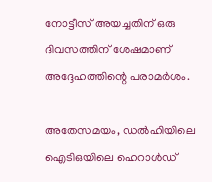നോട്ടീസ് അയച്ചതിന് ഒരു ദിവസത്തിന് ശേഷമാണ് അദ്ദേഹത്തിന്റെ പരാമര്‍ശം.

അതേസമയം, ഡല്‍ഹിയിലെ ഐടിഒയിലെ ഹെറാള്‍ഡ്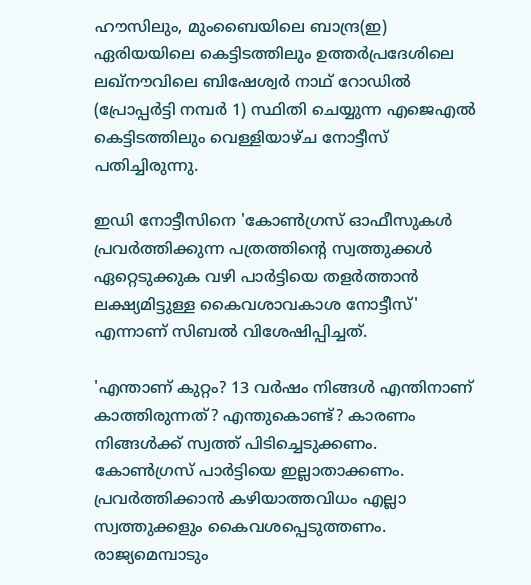ഹൗസിലും, മുംബൈയിലെ ബാന്ദ്ര(ഇ) ഏരിയയിലെ കെട്ടിടത്തിലും ഉത്തര്‍പ്രദേശിലെ ലഖ്നൗവിലെ ബിഷേശ്വര്‍ നാഥ് റോഡില്‍ (പ്രോപ്പര്‍ട്ടി നമ്പര്‍ 1) സ്ഥിതി ചെയ്യുന്ന എജെഎല്‍ കെട്ടിടത്തിലും വെള്ളിയാഴ്ച നോട്ടീസ് പതിച്ചിരുന്നു.

ഇഡി നോട്ടീസിനെ 'കോണ്‍ഗ്രസ് ഓഫീസുകള്‍ പ്രവര്‍ത്തിക്കുന്ന പത്രത്തിന്റെ സ്വത്തുക്കള്‍ ഏറ്റെടുക്കുക വഴി പാര്‍ട്ടിയെ തളര്‍ത്താന്‍ ലക്ഷ്യമിട്ടുള്ള കൈവശാവകാശ നോട്ടീസ്' എന്നാണ് സിബല്‍ വിശേഷിപ്പിച്ചത്.

'എന്താണ് കുറ്റം? 13 വര്‍ഷം നിങ്ങള്‍ എന്തിനാണ് കാത്തിരുന്നത്? എന്തുകൊണ്ട്? കാരണം നിങ്ങള്‍ക്ക് സ്വത്ത് പിടിച്ചെടുക്കണം. കോണ്‍ഗ്രസ് പാര്‍ട്ടിയെ ഇല്ലാതാക്കണം. പ്രവര്‍ത്തിക്കാന്‍ കഴിയാത്തവിധം എല്ലാ സ്വത്തുക്കളും കൈവശപ്പെടുത്തണം. രാജ്യമെമ്പാടും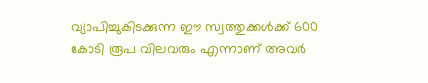വ്യാപിച്ചുകിടക്കുന്ന ഈ സ്വത്തുക്കള്‍ക്ക് 600 കോടി രൂപ വിലവരും എന്നാണ് അവര്‍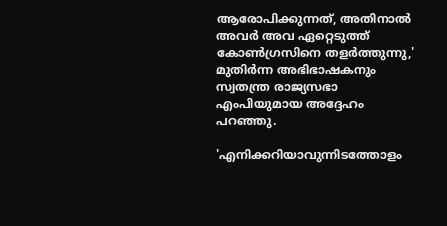ആരോപിക്കുന്നത്, അതിനാല്‍ അവര്‍ അവ ഏറ്റെടുത്ത് കോണ്‍ഗ്രസിനെ തളര്‍ത്തുന്നു,' മുതിര്‍ന്ന അഭിഭാഷകനും സ്വതന്ത്ര രാജ്യസഭാ എംപിയുമായ അദ്ദേഹം പറഞ്ഞു.

'എനിക്കറിയാവുന്നിടത്തോളം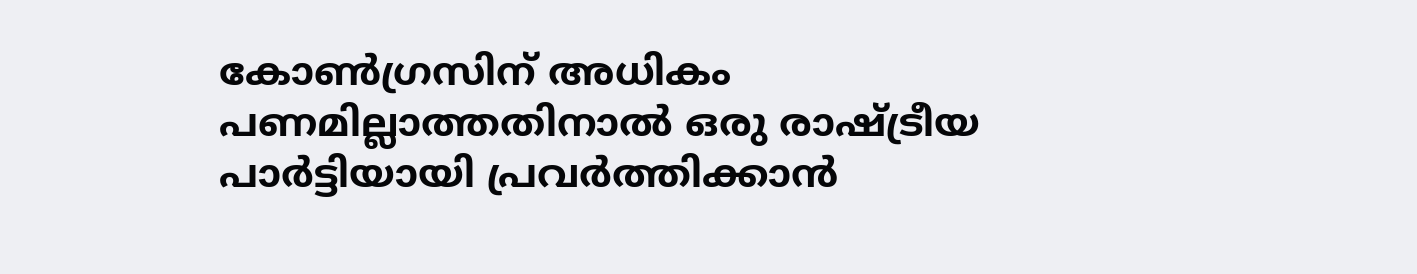കോണ്‍ഗ്രസിന് അധികം പണമില്ലാത്തതിനാല്‍ ഒരു രാഷ്ട്രീയ പാര്‍ട്ടിയായി പ്രവര്‍ത്തിക്കാന്‍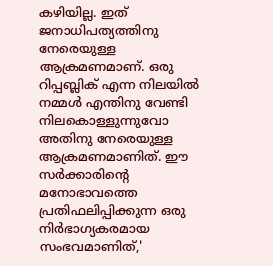കഴിയില്ല. ഇത് ജനാധിപത്യത്തിനു നേരെയുള്ള ആക്രമണമാണ്. ഒരു റിപ്പബ്ലിക് എന്ന നിലയില്‍ നമ്മള്‍ എന്തിനു വേണ്ടി നിലകൊള്ളുന്നുവോ അതിനു നേരെയുള്ള ആക്രമണമാണിത്. ഈ സര്‍ക്കാരിന്റെ മനോഭാവത്തെ പ്രതിഫലിപ്പിക്കുന്ന ഒരു നിര്‍ഭാഗ്യകരമായ സംഭവമാണിത്,'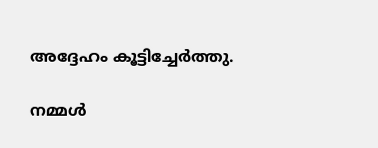അദ്ദേഹം കൂട്ടിച്ചേര്‍ത്തു.

നമ്മള്‍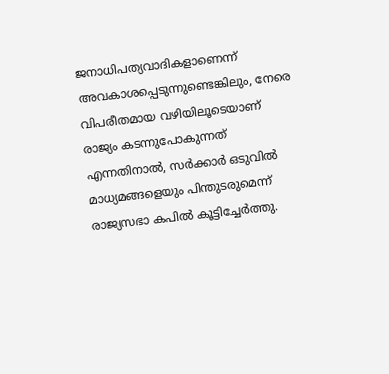ജനാധിപത്യവാദികളാണെന്ന് അവകാശപ്പെടുന്നുണ്ടെങ്കിലും, നേരെ വിപരീതമായ വഴിയിലൂടെയാണ് രാജ്യം കടന്നുപോകുന്നത് എന്നതിനാല്‍, സര്‍ക്കാര്‍ ഒടുവില്‍ മാധ്യമങ്ങളെയും പിന്തുടരുമെന്ന് രാജ്യസഭാ കപില്‍ കൂട്ടിച്ചേര്‍ത്തു.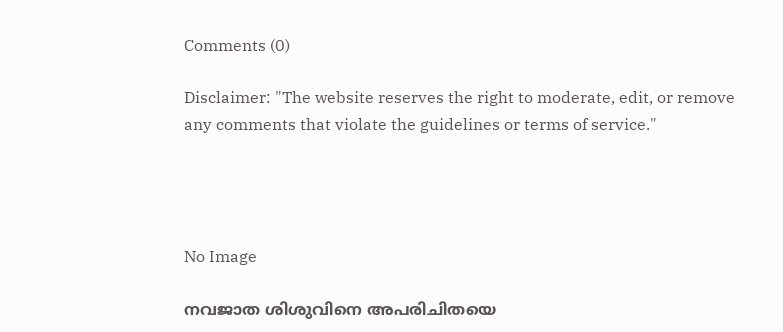Comments (0)

Disclaimer: "The website reserves the right to moderate, edit, or remove any comments that violate the guidelines or terms of service."




No Image

നവജാത ശിശുവിനെ അപരിചിതയെ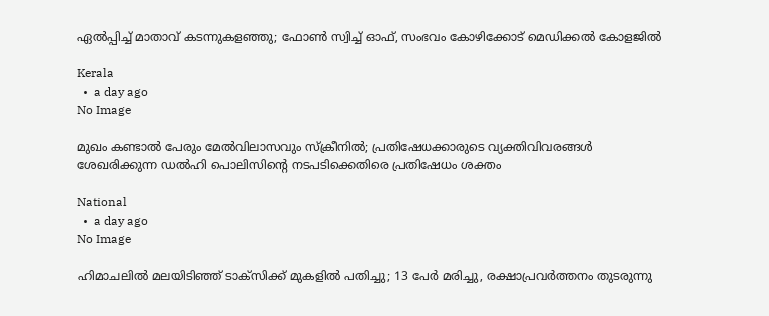ഏൽപ്പിച്ച് മാതാവ് കടന്നുകളഞ്ഞു; ഫോൺ സ്വിച്ച് ഓഫ്, സംഭവം കോഴിക്കോട് മെഡിക്കൽ കോളജിൽ

Kerala
  •  a day ago
No Image

മുഖം കണ്ടാൽ പേരും മേൽവിലാസവും സ്ക്രീനിൽ; പ്രതിഷേധക്കാരുടെ വ്യക്തിവിവരങ്ങൾ ശേഖരിക്കുന്ന ഡൽഹി പൊലിസിന്റെ നടപടിക്കെതിരെ പ്രതിഷേധം ശക്തം

National
  •  a day ago
No Image

ഹിമാചലില്‍ മലയിടിഞ്ഞ് ടാക്‌സിക്ക് മുകളില്‍ പതിച്ചു; 13 പേര്‍ മരിച്ചു, രക്ഷാപ്രവര്‍ത്തനം തുടരുന്നു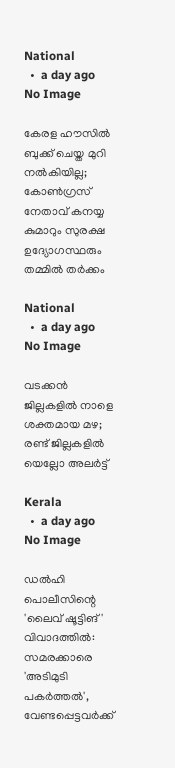National
  •  a day ago
No Image

കേരള ഹൗസില്‍ ബുക്ക് ചെയ്ത മുറി നല്‍കിയില്ല; കോണ്‍ഗ്രസ് നേതാവ് കനയ്യ കുമാറും സുരക്ഷ ഉദ്യോഗസ്ഥരും തമ്മില്‍ തര്‍ക്കം

National
  •  a day ago
No Image

വടക്കന്‍ ജില്ലകളില്‍ നാളെ ശക്തമായ മഴ; രണ്ട് ജില്ലകളില്‍ യെല്ലോ അലര്‍ട്ട്

Kerala
  •  a day ago
No Image

ഡൽഹി പൊലീസിന്റെ 'ലൈവ് ഷൂട്ടിങ്' വിവാദത്തിൽ: സമരക്കാരെ 'അടിമുടി പകർത്തൽ', വേണ്ടപ്പെട്ടവർക്ക്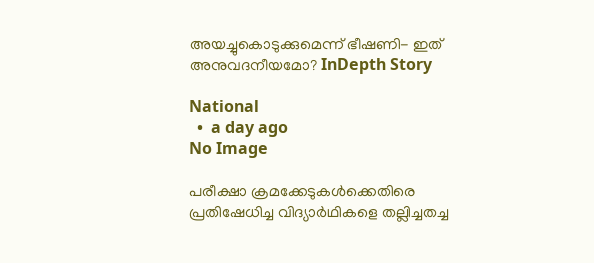അയച്ചുകൊടുക്കുമെന്ന് ഭീഷണി- ഇത് അനുവദനീയമോ? InDepth Story

National
  •  a day ago
No Image

പരീക്ഷാ ക്രമക്കേടുകൾക്കെതിരെ പ്രതിഷേധിച്ച വിദ്യാർഥികളെ തല്ലിച്ചതച്ച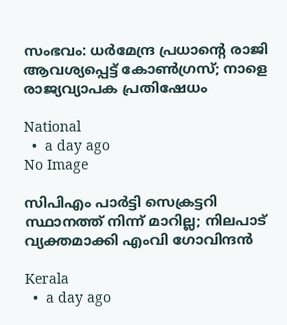സംഭവം: ധർമേന്ദ്ര പ്രധാന്റെ രാജി ആവശ്യപ്പെട്ട് കോൺഗ്രസ്; നാളെ രാജ്യവ്യാപക പ്രതിഷേധം

National
  •  a day ago
No Image

സിപിഎം പാര്‍ട്ടി സെക്രട്ടറി സ്ഥാനത്ത് നിന്ന് മാറില്ല; നിലപാട് വ്യക്തമാക്കി എംവി ഗോവിന്ദന്‍

Kerala
  •  a day ago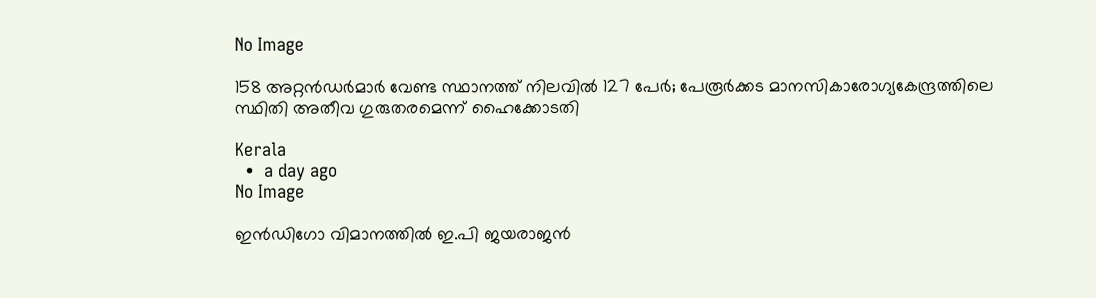No Image

158 അറ്റന്‍ഡര്‍മാര്‍ വേണ്ട സ്ഥാനത്ത് നിലവില്‍ 127 പേര്‍; പേരൂര്‍ക്കട മാനസികാരോഗ്യകേന്ദ്രത്തിലെ സ്ഥിതി അതീവ ഗുരുതരമെന്ന് ഹൈക്കോടതി

Kerala
  •  a day ago
No Image

ഇന്‍ഡിഗോ വിമാനത്തില്‍ ഇ.പി ജയരാജന്‍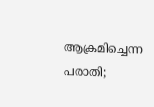ആക്രമിച്ചെന്ന പരാതി;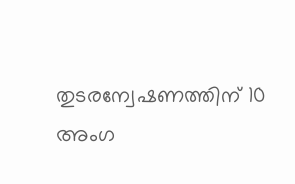തുടരന്വേഷണത്തിന് 10 അംഗ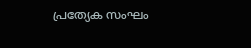പ്രത്യേക സംഘം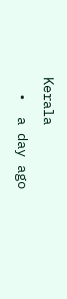Kerala
  •  a day ago